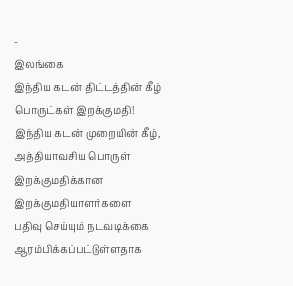-
இலங்கை
இந்திய கடன் திட்டத்தின் கீழ் பொருட்கள் இறக்குமதி!
இந்திய கடன் முறையின் கீழ், அத்தியாவசிய பொருள் இறக்குமதிக்கான இறக்குமதியாளர்களை பதிவு செய்யும் நடவடிக்கை ஆரம்பிக்கப்பட்டுள்ளதாக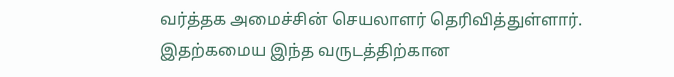வர்த்தக அமைச்சின் செயலாளர் தெரிவித்துள்ளார். இதற்கமைய இந்த வருடத்திற்கான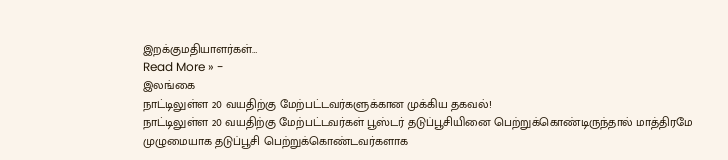இறக்குமதியாளர்கள்…
Read More » -
இலங்கை
நாட்டிலுள்ள 20 வயதிற்கு மேற்பட்டவர்களுக்கான முக்கிய தகவல்!
நாட்டிலுள்ள 20 வயதிற்கு மேற்பட்டவர்கள் பூஸ்டர் தடுப்பூசியினை பெற்றுக்கொண்டிருந்தால் மாத்திரமே முழுமையாக தடுப்பூசி பெற்றுக்கொண்டவர்களாக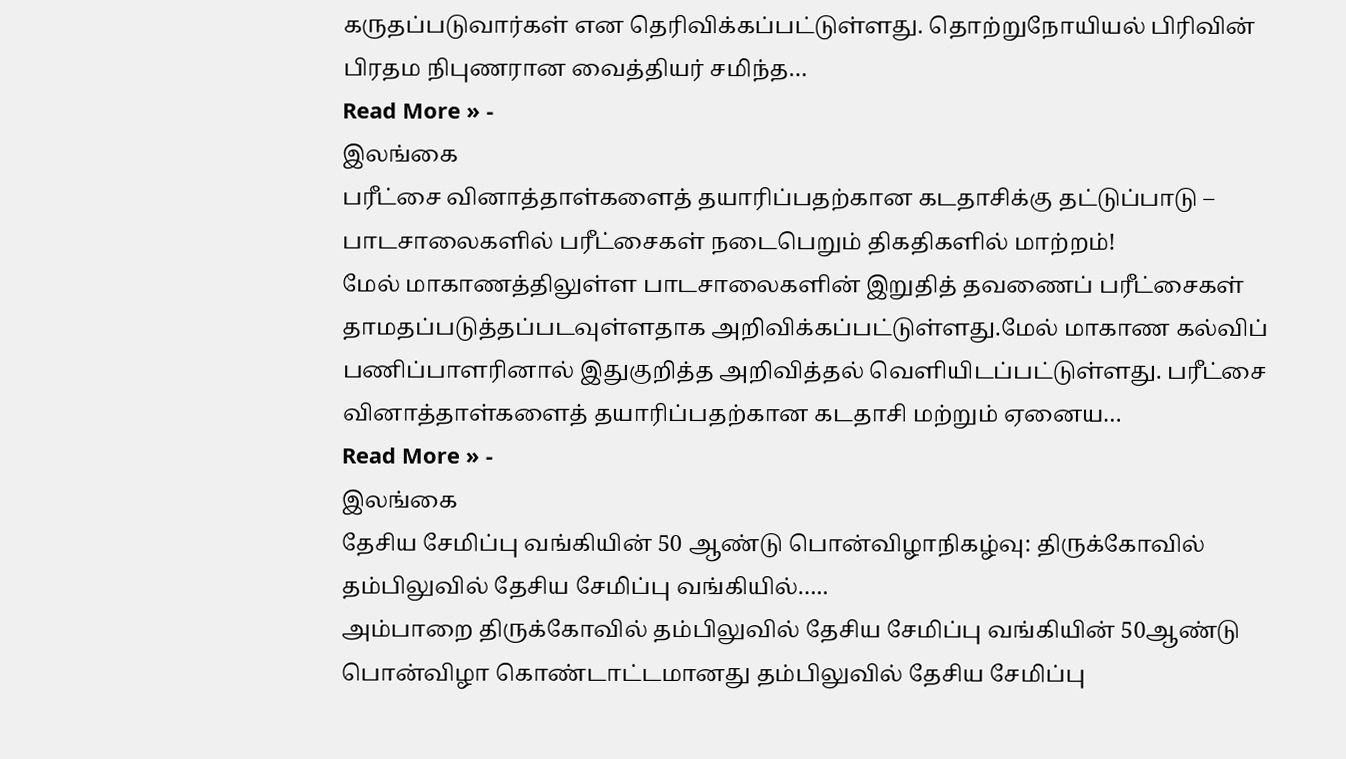கருதப்படுவார்கள் என தெரிவிக்கப்பட்டுள்ளது. தொற்றுநோயியல் பிரிவின் பிரதம நிபுணரான வைத்தியர் சமிந்த…
Read More » -
இலங்கை
பரீட்சை வினாத்தாள்களைத் தயாரிப்பதற்கான கடதாசிக்கு தட்டுப்பாடு – பாடசாலைகளில் பரீட்சைகள் நடைபெறும் திகதிகளில் மாற்றம்!
மேல் மாகாணத்திலுள்ள பாடசாலைகளின் இறுதித் தவணைப் பரீட்சைகள் தாமதப்படுத்தப்படவுள்ளதாக அறிவிக்கப்பட்டுள்ளது.மேல் மாகாண கல்விப் பணிப்பாளரினால் இதுகுறித்த அறிவித்தல் வெளியிடப்பட்டுள்ளது. பரீட்சை வினாத்தாள்களைத் தயாரிப்பதற்கான கடதாசி மற்றும் ஏனைய…
Read More » -
இலங்கை
தேசிய சேமிப்பு வங்கியின் 50 ஆண்டு பொன்விழாநிகழ்வு: திருக்கோவில் தம்பிலுவில் தேசிய சேமிப்பு வங்கியில்…..
அம்பாறை திருக்கோவில் தம்பிலுவில் தேசிய சேமிப்பு வங்கியின் 50ஆண்டு பொன்விழா கொண்டாட்டமானது தம்பிலுவில் தேசிய சேமிப்பு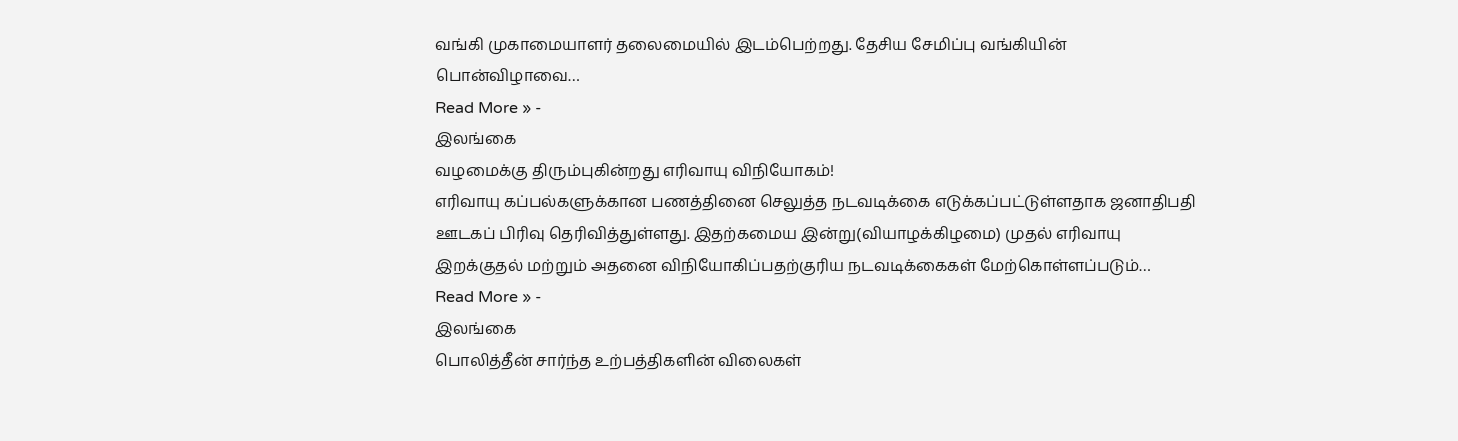வங்கி முகாமையாளர் தலைமையில் இடம்பெற்றது. தேசிய சேமிப்பு வங்கியின் பொன்விழாவை…
Read More » -
இலங்கை
வழமைக்கு திரும்புகின்றது எரிவாயு விநியோகம்!
எரிவாயு கப்பல்களுக்கான பணத்தினை செலுத்த நடவடிக்கை எடுக்கப்பட்டுள்ளதாக ஜனாதிபதி ஊடகப் பிரிவு தெரிவித்துள்ளது. இதற்கமைய இன்று(வியாழக்கிழமை) முதல் எரிவாயு இறக்குதல் மற்றும் அதனை விநியோகிப்பதற்குரிய நடவடிக்கைகள் மேற்கொள்ளப்படும்…
Read More » -
இலங்கை
பொலித்தீன் சார்ந்த உற்பத்திகளின் விலைகள்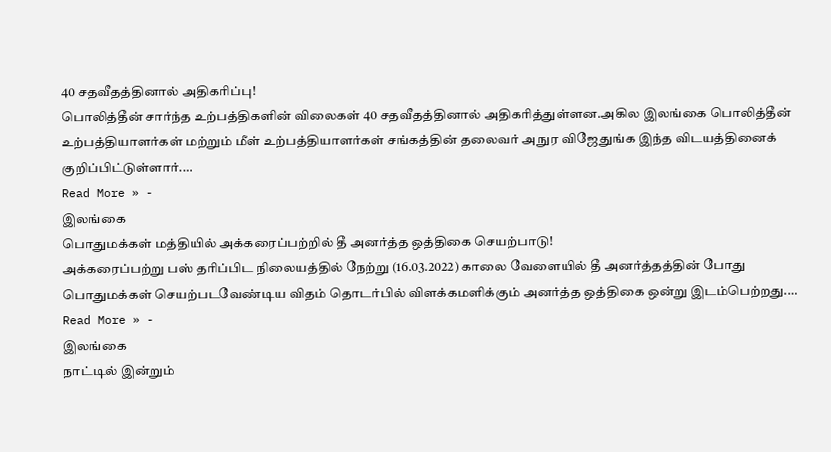40 சதவீதத்தினால் அதிகரிப்பு!
பொலித்தீன் சார்ந்த உற்பத்திகளின் விலைகள் 40 சதவீதத்தினால் அதிகரித்துள்ளன.அகில இலங்கை பொலித்தீன் உற்பத்தியாளர்கள் மற்றும் மீள் உற்பத்தியாளர்கள் சங்கத்தின் தலைவர் அநுர விஜேதுங்க இந்த விடயத்தினைக் குறிப்பிட்டுள்ளார்.…
Read More » -
இலங்கை
பொதுமக்கள் மத்தியில் அக்கரைப்பற்றில் தீ அனர்த்த ஒத்திகை செயற்பாடு!
அக்கரைப்பற்று பஸ் தரிப்பிட நிலையத்தில் நேற்று (16.03.2022) காலை வேளையில் தீ அனர்த்தத்தின் போது பொதுமக்கள் செயற்படவேண்டிய விதம் தொடர்பில் விளக்கமளிக்கும் அனர்த்த ஒத்திகை ஒன்று இடம்பெற்றது.…
Read More » -
இலங்கை
நாட்டில் இன்றும்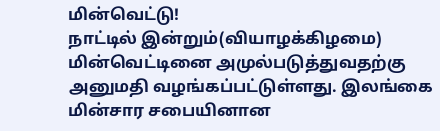மின்வெட்டு!
நாட்டில் இன்றும்(வியாழக்கிழமை) மின்வெட்டினை அமுல்படுத்துவதற்கு அனுமதி வழங்கப்பட்டுள்ளது. இலங்கை மின்சார சபையினான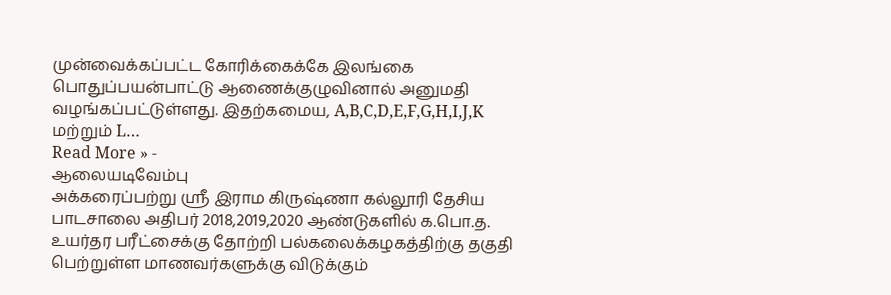முன்வைக்கப்பட்ட கோரிக்கைக்கே இலங்கை பொதுப்பயன்பாட்டு ஆணைக்குழுவினால் அனுமதி வழங்கப்பட்டுள்ளது. இதற்கமைய, A,B,C,D,E,F,G,H,I,J,K மற்றும் L…
Read More » -
ஆலையடிவேம்பு
அக்கரைப்பற்று ஸ்ரீ இராம கிருஷ்ணா கல்லூரி தேசிய பாடசாலை அதிபர் 2018,2019,2020 ஆண்டுகளில் க.பொ.த. உயர்தர பரீட்சைக்கு தோற்றி பல்கலைக்கழகத்திற்கு தகுதி பெற்றுள்ள மாணவர்களுக்கு விடுக்கும்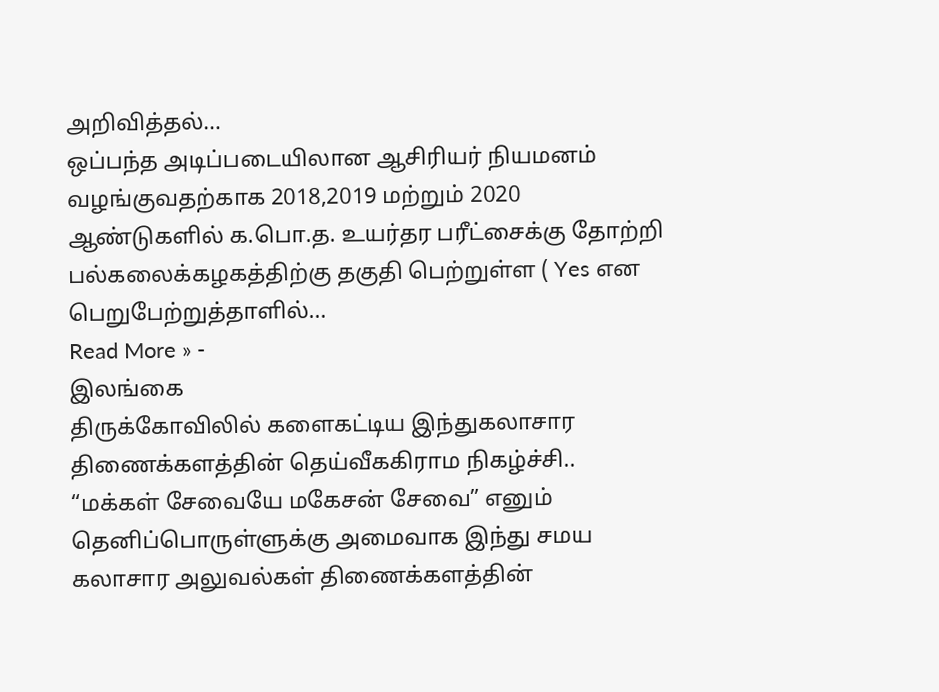அறிவித்தல்…
ஒப்பந்த அடிப்படையிலான ஆசிரியர் நியமனம் வழங்குவதற்காக 2018,2019 மற்றும் 2020 ஆண்டுகளில் க.பொ.த. உயர்தர பரீட்சைக்கு தோற்றி பல்கலைக்கழகத்திற்கு தகுதி பெற்றுள்ள ( Yes என பெறுபேற்றுத்தாளில்…
Read More » -
இலங்கை
திருக்கோவிலில் களைகட்டிய இந்துகலாசார திணைக்களத்தின் தெய்வீககிராம நிகழ்ச்சி..
“மக்கள் சேவையே மகேசன் சேவை” எனும் தெனிப்பொருள்ளுக்கு அமைவாக இந்து சமய கலாசார அலுவல்கள் திணைக்களத்தின்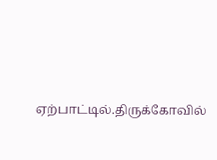ஏற்பாட்டில்.திருக்கோவில்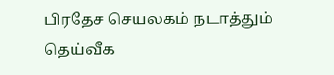பிரதேச செயலகம் நடாத்தும் தெய்வீக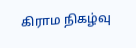கிராம நிகழ்வு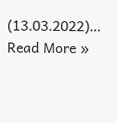(13.03.2022)…
Read More »